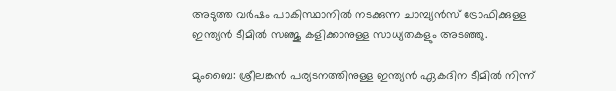അടുത്ത വര്‍ഷം പാകിസ്ഥാനില്‍ നടക്കുന്ന ചാമ്പ്യന്‍സ് ട്രോഫിക്കുള്ള ഇന്ത്യൻ ടീമില്‍ സഞ്ജു കളിക്കാനുള്ള സാധ്യതകളും അടഞ്ഞു.

മുംബൈ: ശ്രീലങ്കന്‍ പര്യടനത്തിനുള്ള ഇന്ത്യൻ ഏകദിന ടീമില്‍ നിന്ന്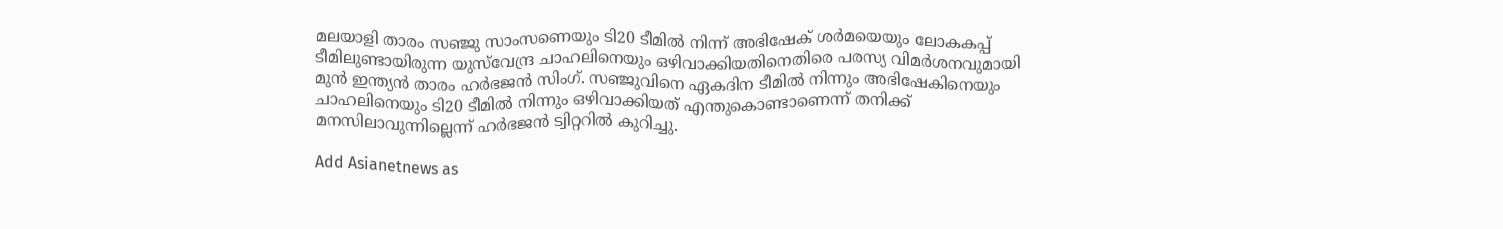മലയാളി താരം സഞ്ജു സാംസണെയും ടി20 ടീമില്‍ നിന്ന് അഭിഷേക് ശര്‍മയെയും ലോകകപ്പ് ടീമിലുണ്ടായിരുന്ന യുസ്‌വേന്ദ്ര ചാഹലിനെയും ഒഴിവാക്കിയതിനെതിരെ പരസ്യ വിമര്‍ശനവുമായി മുന്‍ ഇന്ത്യൻ താരം ഹര്‍ഭജന്‍ സിംഗ്. സഞ്ജുവിനെ ഏകദിന ടീമില്‍ നിന്നും അഭിഷേകിനെയും ചാഹലിനെയും ടി20 ടീമില്‍ നിന്നും ഒഴിവാക്കിയത് എന്തുകൊണ്ടാണെന്ന് തനിക്ക് മനസിലാവുന്നില്ലെന്ന് ഹര്‍ഭജന്‍ ട്വിറ്ററില്‍ കുറിച്ചു.

Add Asianetnews as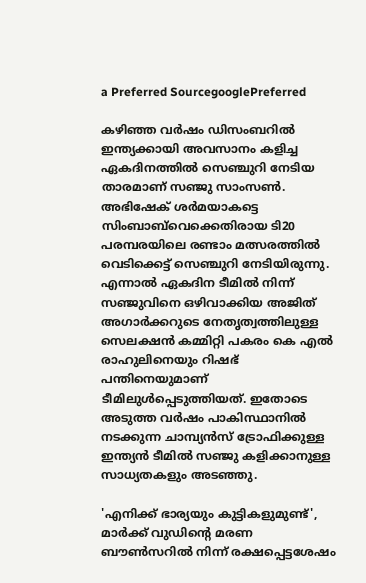a Preferred SourcegooglePreferred

കഴിഞ്ഞ വര്‍ഷം ഡിസംബറില്‍ ഇന്ത്യക്കായി അവസാനം കളിച്ച ഏകദിനത്തില്‍ സെഞ്ചുറി നേടിയ താരമാണ് സ‍ഞ്ജു സാംസണ്‍. അഭിഷേക് ശര്‍മയാകട്ടെ സിംബാബ്‌വെക്കെതിരായ ടി20 പരമ്പരയിലെ രണ്ടാം മത്സരത്തില്‍ വെടിക്കെട്ട് സെഞ്ചുറി നേടിയിരുന്നു. എന്നാല്‍ ഏകദിന ടീമില്‍ നിന്ന് സഞ്ജുവിനെ ഒഴിവാക്കിയ അജിത് അഗാര്‍ക്കറുടെ നേതൃത്വത്തിലുള്ള സെലക്ഷന്‍ കമ്മിറ്റി പകരം കെ എല്‍ രാഹുലിനെയും റിഷഭ് പന്തിനെയുമാണ് ടീമിലുള്‍പ്പെടുത്തിയത്. ഇതോടെ അടുത്ത വര്‍ഷം പാകിസ്ഥാനില്‍ നടക്കുന്ന ചാമ്പ്യന്‍സ് ട്രോഫിക്കുള്ള ഇന്ത്യൻ ടീമില്‍ സഞ്ജു കളിക്കാനുള്ള സാധ്യതകളും അടഞ്ഞു.

'എനിക്ക് ഭാര്യയും കുട്ടികളുമുണ്ട്', മാർക്ക് വുഡിന്‍റെ മരണ ബൗൺസറിൽ നിന്ന് രക്ഷപ്പെട്ടശേഷം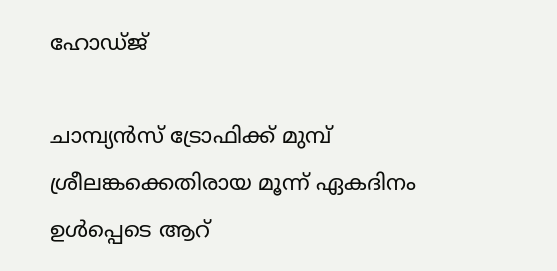ഹോഡ്ജ്

ചാമ്പ്യൻസ് ട്രോഫിക്ക് മുമ്പ് ശ്രീലങ്കക്കെതിരായ മൂന്ന് ഏകദിനം ഉള്‍പ്പെടെ ആറ്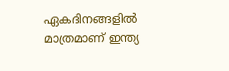ഏകദിനങ്ങളില്‍ മാത്രമാണ് ഇന്ത്യ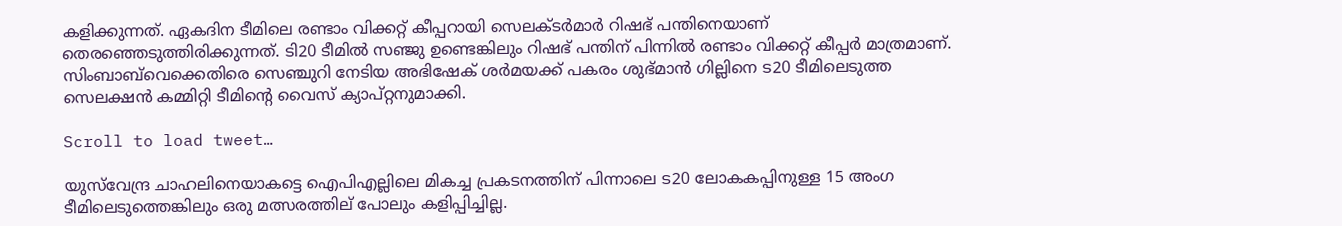കളിക്കുന്നത്. ഏകദിന ടീമിലെ രണ്ടാം വിക്കറ്റ് കീപ്പറായി സെലക്ടര്‍മാര്‍ റിഷഭ് പന്തിനെയാണ് തെരഞ്ഞെടുത്തിരിക്കുന്നത്. ടി20 ടീമില്‍ സ‍ഞ്ജു ഉണ്ടെങ്കിലും റിഷഭ് പന്തിന് പിന്നില്‍ രണ്ടാം വിക്കറ്റ് കീപ്പര്‍ മാത്രമാണ്. സിംബാബ്‌വെക്കെതിരെ സെഞ്ചുറി നേടിയ അഭിഷേക് ശര്‍മയക്ക് പകരം ശുഭ്മാന്‍ ഗില്ലിനെ ട20 ടീമിലെടുത്ത സെലക്ഷന്‍ കമ്മിറ്റി ടീമിന്‍റെ വൈസ് ക്യാപ്റ്റനുമാക്കി.

Scroll to load tweet…

യുസ്‌വേന്ദ്ര ചാഹലിനെയാകട്ടെ ഐപിഎല്ലിലെ മികച്ച പ്രകടനത്തിന് പിന്നാലെ ട20 ലോകകപ്പിനുള്ള 15 അംഗ ടീമിലെടുത്തെങ്കിലും ഒരു മത്സരത്തില് പോലും കളിപ്പിച്ചില്ല.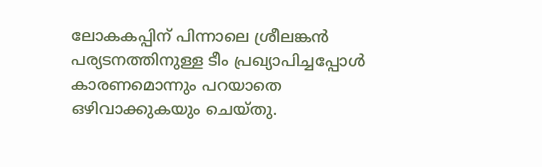ലോകകപ്പിന് പിന്നാലെ ശ്രീലങ്കന്‍ പര്യടനത്തിനുള്ള ടീം പ്രഖ്യാപിച്ചപ്പോള്‍ കാരണമൊന്നും പറയാതെ ഒഴിവാക്കുകയും ചെയ്തു.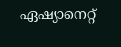ഏഷ്യാനെറ്റ്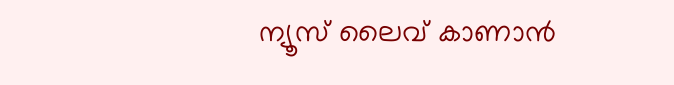ന്യൂസ് ലൈവ് കാണാന്‍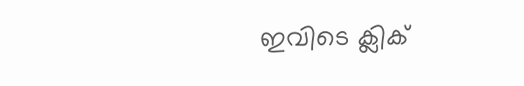ഇവിടെ ക്ലിക്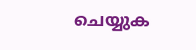ചെയ്യുക